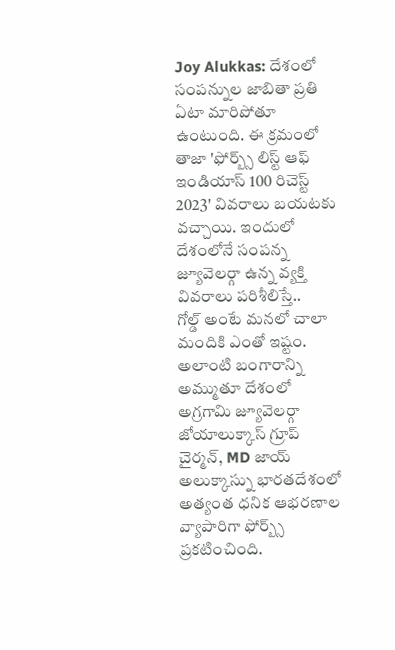Joy Alukkas: దేశంలో సంపన్నుల జాబితా ప్రతి ఏటా మారిపోతూ ఉంటుంది. ఈ క్రమంలో తాజా 'ఫోర్బ్స్ లిస్ట్ ఆఫ్ ఇండియాస్ 100 రిచెస్ట్ 2023' వివరాలు బయటకు వచ్చాయి. ఇందులో దేశంలోనే సంపన్న జ్యూవెలర్గా ఉన్న వ్యక్తి వివరాలు పరిశీలిస్తే..
గోల్డ్ అంటే మనలో చాలా మందికి ఎంతో ఇష్టం. అలాంటి బంగారాన్ని అమ్ముతూ దేశంలో అగ్రగామి జ్యూవెలర్గా జోయాలుక్కాస్ గ్రూప్ చైర్మన్, MD జాయ్ అలుక్కాస్ను భారతదేశంలో అత్యంత ధనిక ఆభరణాల వ్యాపారిగా ఫోర్బ్స్ ప్రకటించింది.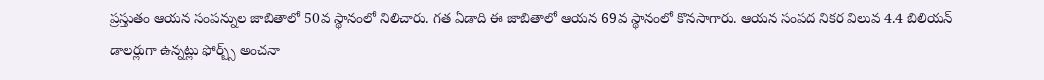ప్రస్తుతం ఆయన సంపన్నుల జాబితాలో 50వ స్థానంలో నిలిచారు. గత ఏడాది ఈ జాబితాలో ఆయన 69వ స్థానంలో కొనసాగారు. ఆయన సంపద నికర విలువ 4.4 బిలియన్ డాలర్లుగా ఉన్నట్లు ఫోర్బ్స్ అంచనా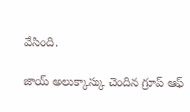వేసింది.

జాయ్ అలుక్కాస్కు చెందిన గ్రూప్ ఆఫ్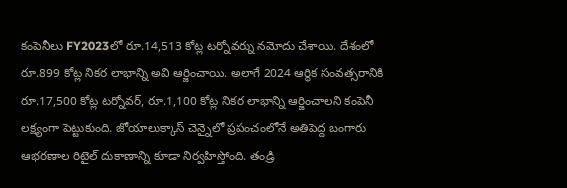కంపెనీలు FY2023లో రూ.14,513 కోట్ల టర్నోవర్ను నమోదు చేశాయి. దేశంలో రూ.899 కోట్ల నికర లాభాన్ని అవి ఆర్జించాయి. అలాగే 2024 ఆర్థిక సంవత్సరానికి రూ.17,500 కోట్ల టర్నోవర్, రూ.1,100 కోట్ల నికర లాభాన్ని ఆర్జించాలని కంపెనీ లక్ష్యంగా పెట్టుకుంది. జోయాలుక్కాస్ చెన్నైలో ప్రపంచంలోనే అతిపెద్ద బంగారు ఆభరణాల రిటైల్ దుకాణాన్ని కూడా నిర్వహిస్తోంది. తండ్రి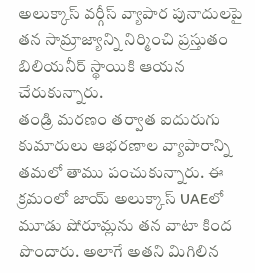అలుక్కాస్ వర్గీస్ వ్యాపార పునాదులపై తన సామ్రాజ్యాన్ని నిర్మించి ప్రస్తుతం బిలియనీర్ స్థాయికి ఆయన చేరుకున్నారు.
తండ్రి మరణం తర్వాత ఐదురుగు కుమారులు ఆభరణాల వ్యాపారాన్ని తమలో తాము పంచుకున్నారు. ఈ క్రమంలో జాయ్ అలుక్కాస్ UAEలో మూడు షోరూమ్లను తన వాటా కింద పొందారు. అలాగే అతని మిగిలిన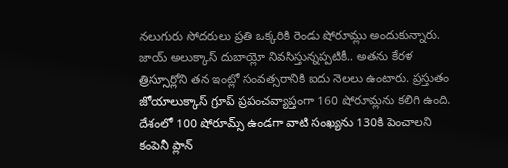నలుగురు సోదరులు ప్రతి ఒక్కరికి రెండు షోరూమ్లు అందుకున్నారు. జాయ్ అలుక్కాస్ దుబాయ్లో నివసిస్తున్నప్పటికీ.. అతను కేరళ త్రిస్సూర్లోని తన ఇంట్లో సంవత్సరానికి ఐదు నెలలు ఉంటారు. ప్రస్తుతం జోయాలుక్కాస్ గ్రూప్ ప్రపంచవ్యాప్తంగా 160 షోరూమ్లను కలిగి ఉంది. దేశంలో 100 షోరూమ్స్ ఉండగా వాటి సంఖ్యను 130కి పెంచాలని కంపెనీ ప్లాన్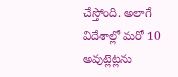చేస్తోంది. అలాగే విదేశాల్లో మరో 10 అవుట్లెట్లను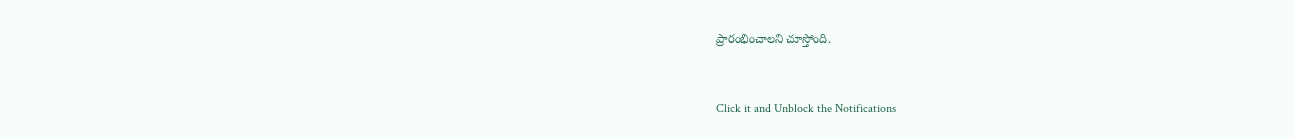ప్రారంభించాలని చూస్తోంది.


Click it and Unblock the Notifications